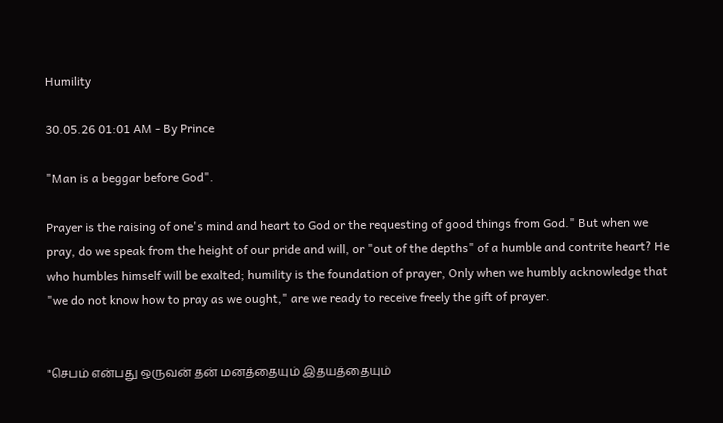Humility

30.05.26 01:01 AM - By Prince

"Man is a beggar before God".

Prayer is the raising of one's mind and heart to God or the requesting of good things from God." But when we pray, do we speak from the height of our pride and will, or "out of the depths" of a humble and contrite heart? He who humbles himself will be exalted; humility is the foundation of prayer, Only when we humbly acknowledge that "we do not know how to pray as we ought," are we ready to receive freely the gift of prayer.


"செபம் என்பது ஒருவன் தன் மனத்தையும் இதயத்தையும்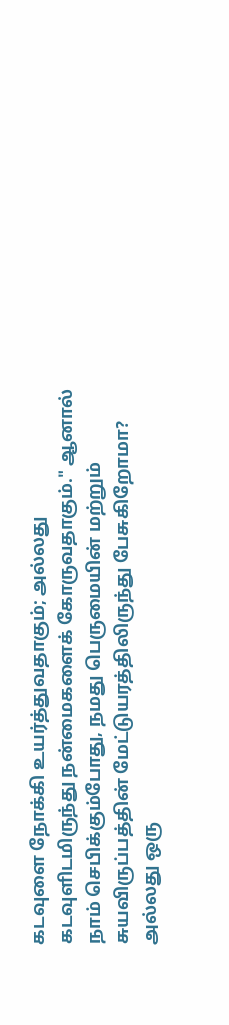கடவுளை நோக்கி உயர்த்துவதாகும்; அல்லது கடவுளிடமிருந்து நன்மைகளைக் கோருவதாகும்." ஆனால் நாம் செபிக்கும்போது, நமது பெருமையின் மற்றும் சுயவிருப்பத்தின் மேட்டுயரத்திலிருந்து பேசுகிறோமா? அல்லது ஒரு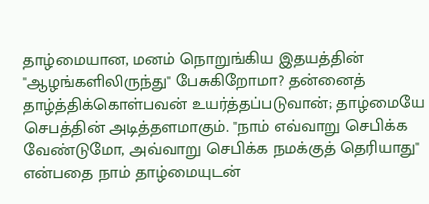தாழ்மையான, மனம் நொறுங்கிய இதயத்தின் "ஆழங்களிலிருந்து" பேசுகிறோமா? தன்னைத் தாழ்த்திக்கொள்பவன் உயர்த்தப்படுவான்; தாழ்மையே செபத்தின் அடித்தளமாகும். "நாம் எவ்வாறு செபிக்க வேண்டுமோ, அவ்வாறு செபிக்க நமக்குத் தெரியாது" என்பதை நாம் தாழ்மையுடன்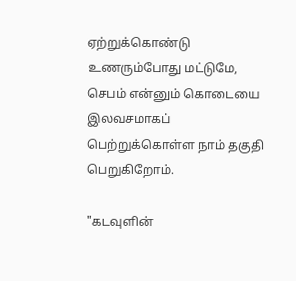ஏற்றுக்கொண்டு உணரும்போது மட்டுமே, செபம் என்னும் கொடையை இலவசமாகப் பெற்றுக்கொள்ள நாம் தகுதி பெறுகிறோம்.

"கடவுளின்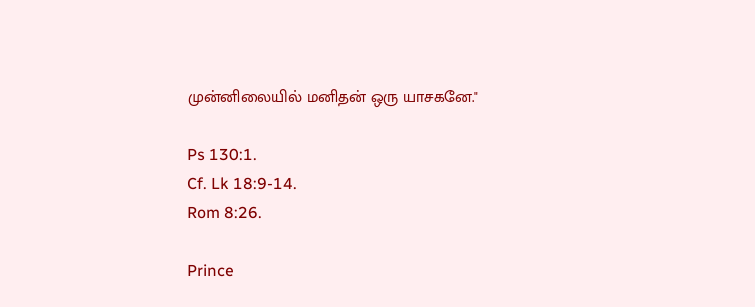முன்னிலையில் மனிதன் ஒரு யாசகனே."

Ps 130:1.
Cf. Lk 18:9-14.
Rom 8:26.

Prince